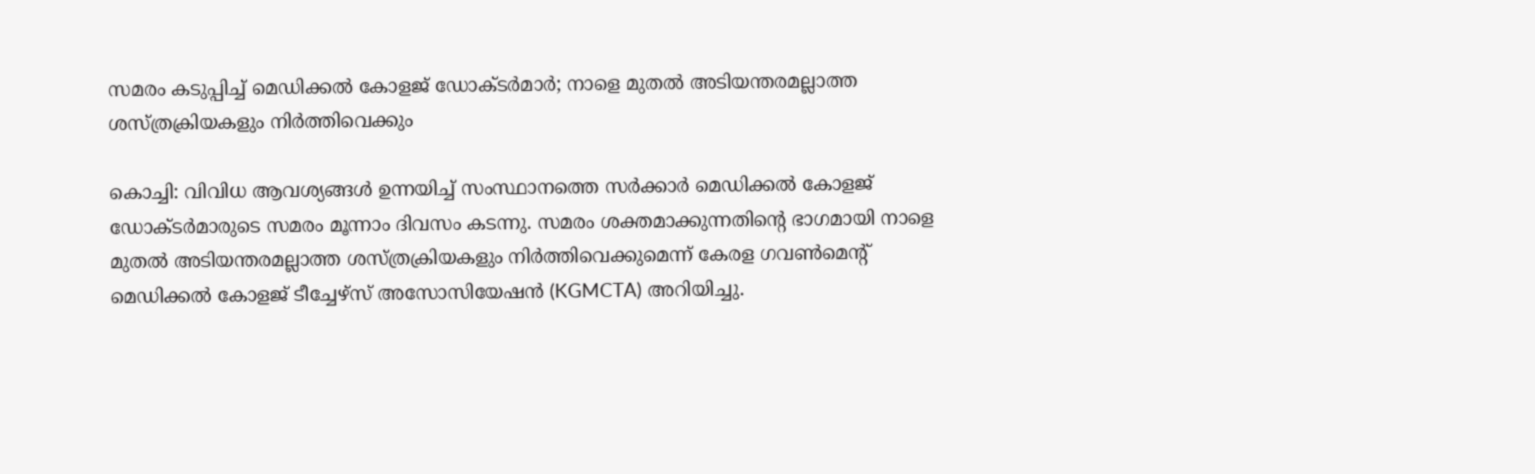സമരം കടുപ്പിച്ച് മെഡിക്കല്‍ കോളജ് ഡോക്ടര്‍മാര്‍; നാളെ മുതല്‍ അടിയന്തരമല്ലാത്ത ശസ്ത്രക്രിയകളും നിര്‍ത്തിവെക്കും

കൊച്ചി: വിവിധ ആവശ്യങ്ങള്‍ ഉന്നയിച്ച് സംസ്ഥാനത്തെ സര്‍ക്കാര്‍ മെഡിക്കല്‍ കോളജ് ഡോക്ടര്‍മാരുടെ സമരം മൂന്നാം ദിവസം കടന്നു. സമരം ശക്തമാക്കുന്നതിന്റെ ഭാഗമായി നാളെ മുതല്‍ അടിയന്തരമല്ലാത്ത ശസ്ത്രക്രിയകളും നിര്‍ത്തിവെക്കുമെന്ന് കേരള ഗവണ്‍മെന്റ് മെഡിക്കല്‍ കോളജ് ടീച്ചേഴ്‌സ് അസോസിയേഷന്‍ (KGMCTA) അറിയിച്ചു.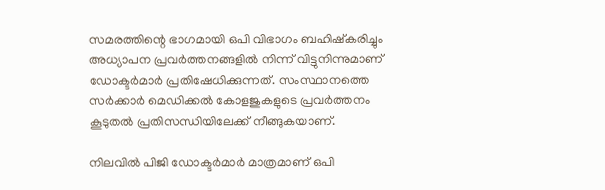സമരത്തിന്റെ ഭാഗമായി ഒപി വിഭാഗം ബഹിഷ്‌കരിച്ചും അധ്യാപന പ്രവര്‍ത്തനങ്ങളില്‍ നിന്ന് വിട്ടുനിന്നുമാണ് ഡോക്ടര്‍മാര്‍ പ്രതിഷേധിക്കുന്നത്. സംസ്ഥാനത്തെ സര്‍ക്കാര്‍ മെഡിക്കല്‍ കോളജുകളുടെ പ്രവര്‍ത്തനം കൂടുതല്‍ പ്രതിസന്ധിയിലേക്ക് നീങ്ങുകയാണ്.

നിലവില്‍ പിജി ഡോക്ടര്‍മാര്‍ മാത്രമാണ് ഒപി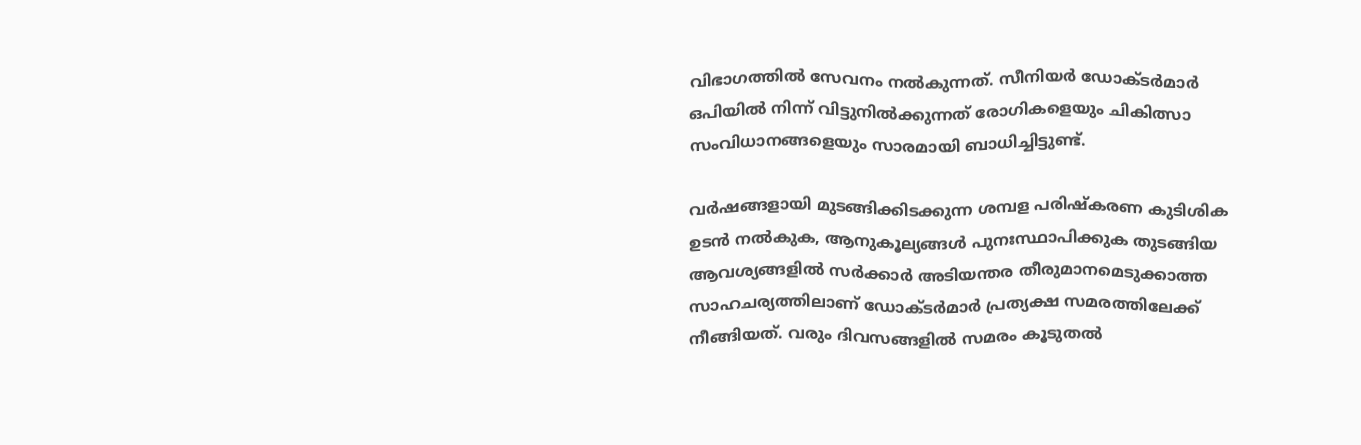വിഭാഗത്തില്‍ സേവനം നല്‍കുന്നത്. സീനിയര്‍ ഡോക്ടര്‍മാര്‍ ഒപിയില്‍ നിന്ന് വിട്ടുനില്‍ക്കുന്നത് രോഗികളെയും ചികിത്സാ സംവിധാനങ്ങളെയും സാരമായി ബാധിച്ചിട്ടുണ്ട്.

വര്‍ഷങ്ങളായി മുടങ്ങിക്കിടക്കുന്ന ശമ്പള പരിഷ്‌കരണ കുടിശിക ഉടന്‍ നല്‍കുക, ആനുകൂല്യങ്ങള്‍ പുനഃസ്ഥാപിക്കുക തുടങ്ങിയ ആവശ്യങ്ങളില്‍ സര്‍ക്കാര്‍ അടിയന്തര തീരുമാനമെടുക്കാത്ത സാഹചര്യത്തിലാണ് ഡോക്ടര്‍മാര്‍ പ്രത്യക്ഷ സമരത്തിലേക്ക് നീങ്ങിയത്. വരും ദിവസങ്ങളില്‍ സമരം കൂടുതല്‍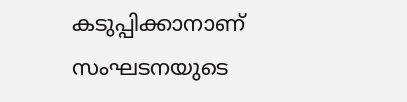കടുപ്പിക്കാനാണ് സംഘടനയുടെ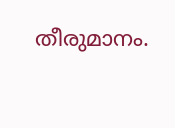തീരുമാനം.